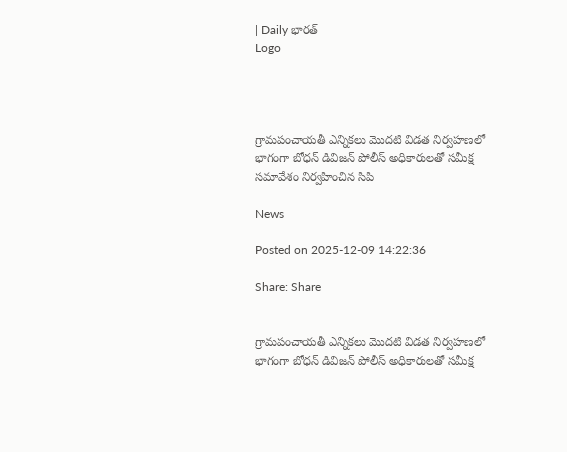| Daily భారత్
Logo




గ్రామపంచాయతీ ఎన్నికలు మొదటి విడత నిర్వహణలో భాగంగా బోధన్ డివిజన్ పోలీస్ అధికారులతో సమీక్ష సమావేశం నిర్వహించిన సిపి

News

Posted on 2025-12-09 14:22:36

Share: Share


గ్రామపంచాయతీ ఎన్నికలు మొదటి విడత నిర్వహణలో భాగంగా బోధన్ డివిజన్ పోలీస్ అధికారులతో సమీక్ష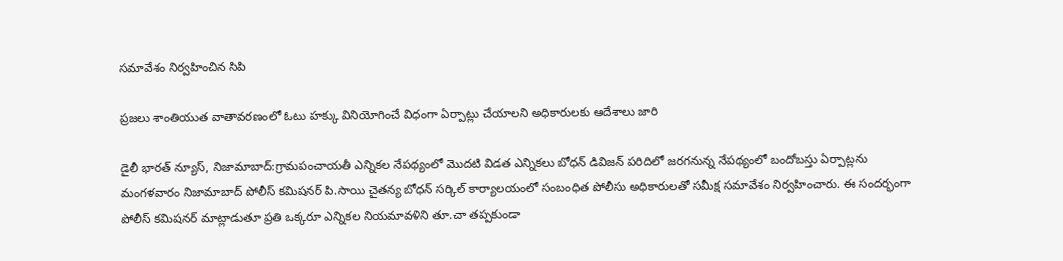సమావేశం నిర్వహించిన సిపి

ప్రజలు శాంతియుత వాతావరణంలో ఓటు హక్కు వినియోగించే విధంగా ఏర్పాట్లు చేయాలని అధికారులకు ఆదేశాలు జారి

డైలీ భారత్ న్యూస్, నిజామాబాద్:గ్రామపంచాయతీ ఎన్నికల నేపథ్యంలో మొదటి విడత ఎన్నికలు బోధన్ డివిజన్ పరిదిలో జరగనున్న నేపథ్యంలో బందోబస్తు ఏర్పాట్లను మంగళవారం నిజామాబాద్ పోలీస్ కమిషనర్ పి.సాయి చైతన్య బోధన్ సర్కిల్ కార్యాలయంలో సంబంధిత పోలీసు అధికారులతో సమీక్ష సమావేశం నిర్వహించారు. ఈ సందర్భంగా పోలీస్ కమిషనర్ మాట్లాడుతూ ప్రతి ఒక్కరూ ఎన్నికల నియమావళిని తూ.చా తప్పకుండా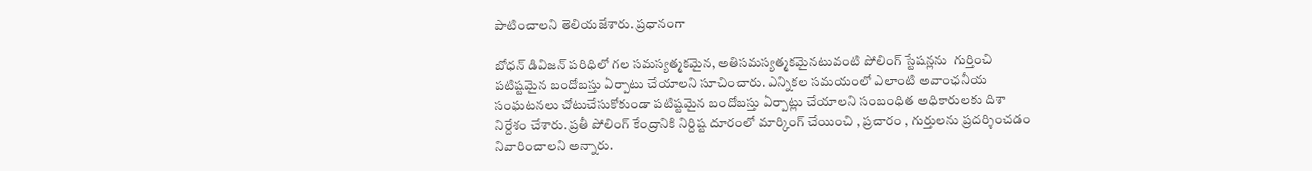పాటించాలని తెలియజేశారు. ప్రధానంగా

బోధన్ డివిజన్ పరిధిలో గల సమస్యత్మకమైన, అతిసమస్యత్మకమైనటువంటి పోలింగ్ స్టేషన్లను  గుర్తించి పటిష్టమైన బందోబస్తు ఏర్పాటు చేయాలని సూచించారు. ఎన్నికల సమయంలో ఎలాంటి అవాంఛనీయ సంఘటనలు చోటుచేసుకోకుండా పటిష్టమైన బందోబస్తు ఏర్పాట్లు చేయాలని సంబంధిత అధికారులకు దిశా నిర్దేశం చేశారు. ప్రతీ పోలింగ్ కేంద్రానికి నిర్దిష్ట దూరంలో మార్కింగ్ చేయించి , ప్రచారం , గుర్తులను ప్రదర్శించడం నివారించాలని అన్నారు.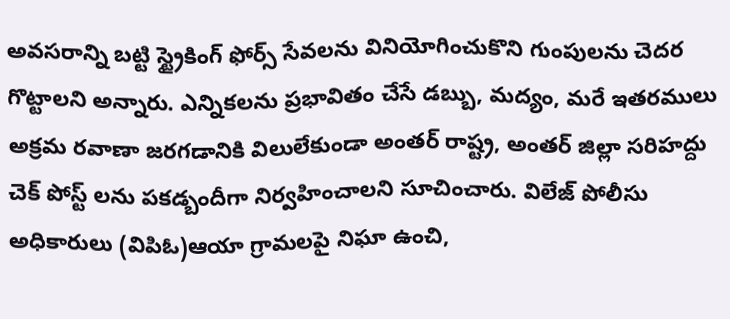అవసరాన్ని బట్టి స్ట్రైకింగ్ ఫోర్స్ సేవలను వినియోగించుకొని గుంపులను చెదర గొట్టాలని అన్నారు. ఎన్నికలను ప్రభావితం చేసే డబ్బు, మద్యం, మరే ఇతరములు అక్రమ రవాణా జరగడానికి విలులేకుండా అంతర్ రాష్ట్ర, అంతర్ జిల్లా సరిహద్దు చెక్ పోస్ట్ లను పకడ్బందీగా నిర్వహించాలని సూచించారు. విలేజ్ పోలీసు అధికారులు (విపిఓ)ఆయా గ్రామలపై నిఘా ఉంచి,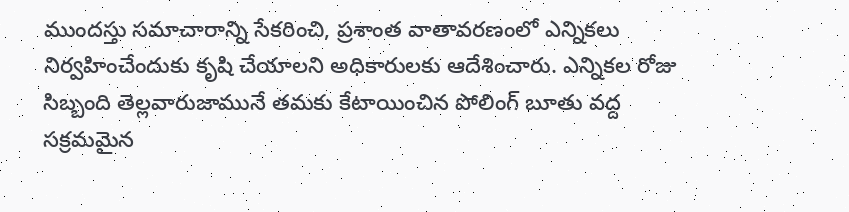ముందస్తు సమాచారాన్ని సేకరించి, ప్రశాంత వాతావరణంలో ఎన్నికలు నిర్వహించేందుకు కృషి చేయాలని అధికారులకు ఆదేశించారు. ఎన్నికల రోజు సిబ్బంది తెల్లవారుజామునే తమకు కేటాయించిన పోలింగ్ బూతు వద్ద సక్రమమైన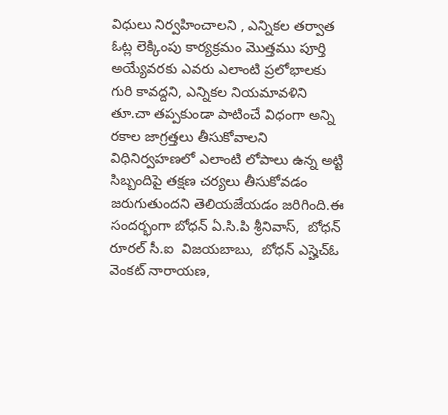విధులు నిర్వహించాలని , ఎన్నికల తర్వాత ఓట్ల లెక్కింపు కార్యక్రమం మొత్తము పూర్తి అయ్యేవరకు ఎవరు ఎలాంటి ప్రలోభాలకు గురి కావద్దని, ఎన్నికల నియమావళిని తూ.చా తప్పకుండా పాటించే విధంగా అన్ని రకాల జాగ్రత్తలు తీసుకోవాలని విధినిర్వహణలో ఎలాంటి లోపాలు ఉన్న అట్టి సిబ్బందిపై తక్షణ చర్యలు తీసుకోవడం జరుగుతుందని తెలియజేయడం జరిగింది.ఈ సందర్భంగా బోధన్ ఏ.సి.పి శ్రీనివాస్,  బోధన్ రూరల్ సీ.ఐ  విజయబాబు,  బోధన్ ఎస్హెచ్ఓ  వెంకట్ నారాయణ,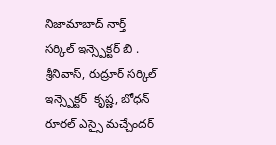నిజామాబాద్ నార్త్  సర్కిల్ ఇన్స్పెక్టర్ బి . శ్రీనివాస్, రుద్రూర్ సర్కిల్ ఇన్స్పెక్టర్  కృష్ణ, బోధన్ రూరల్ ఎస్సై మచ్చేందర్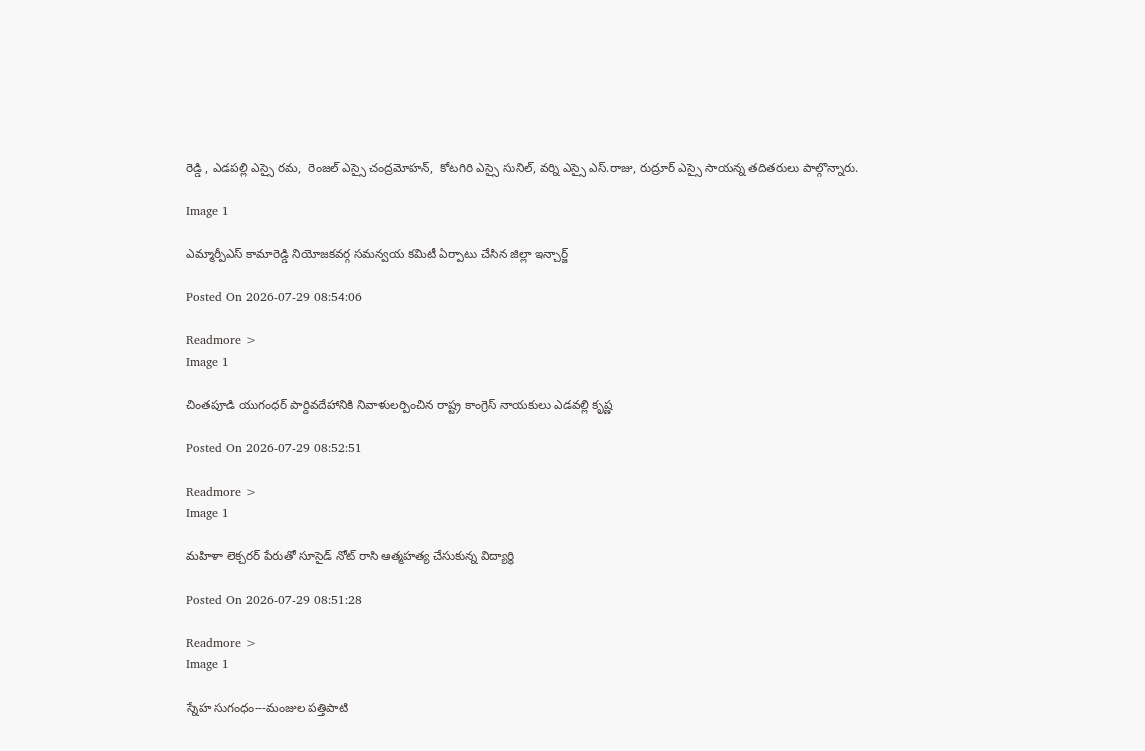రెడ్డి , ఎడపల్లి ఎస్సై రమ,  రెంజల్ ఎస్సై చంద్రమోహన్,  కోటగిరి ఎస్సై సునిల్, వర్ని ఎస్సై ఎస్.రాజు, రుద్రూర్ ఎస్సై సాయన్న తదితరులు పాల్గొన్నారు.

Image 1

ఎమ్మార్పీఎస్ కామారెడ్డి నియోజకవర్గ సమన్వయ కమిటీ ఏర్పాటు చేసిన జిల్లా ఇన్చార్జ్

Posted On 2026-07-29 08:54:06

Readmore >
Image 1

చింతపూడి యుగంధర్ పార్దివదేహానికి నివాళులర్పించిన రాష్ట్ర కాంగ్రెస్ నాయకులు ఎడవల్లి కృష్ణ

Posted On 2026-07-29 08:52:51

Readmore >
Image 1

మహిళా లెక్చరర్ పేరుతో సూసైడ్ నోట్ రాసి ఆత్మహత్య చేసుకున్న విద్యార్థి

Posted On 2026-07-29 08:51:28

Readmore >
Image 1

స్నేహ సుగంధం---మంజుల పత్తిపాటి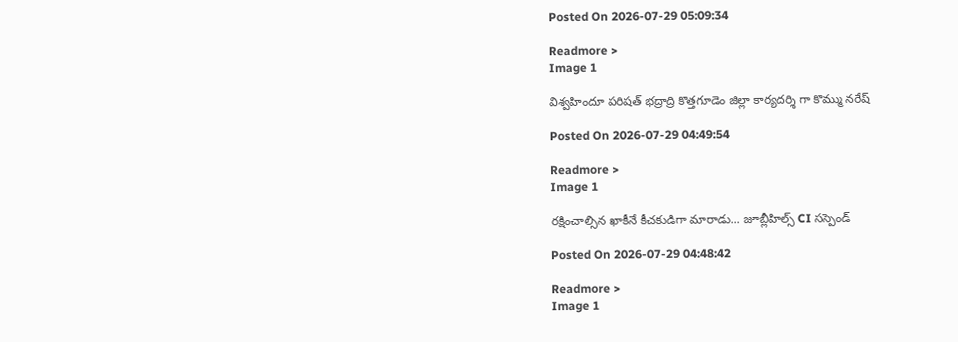Posted On 2026-07-29 05:09:34

Readmore >
Image 1

విశ్వహిందూ పరిషత్ భద్రాద్రి కొత్తగూడెం జిల్లా కార్యదర్శి గా కొమ్ము నరేష్

Posted On 2026-07-29 04:49:54

Readmore >
Image 1

రక్షించాల్సిన ఖాకీనే కీచకుడిగా మారాడు... జూబ్లీహిల్స్ CI సస్పెండ్

Posted On 2026-07-29 04:48:42

Readmore >
Image 1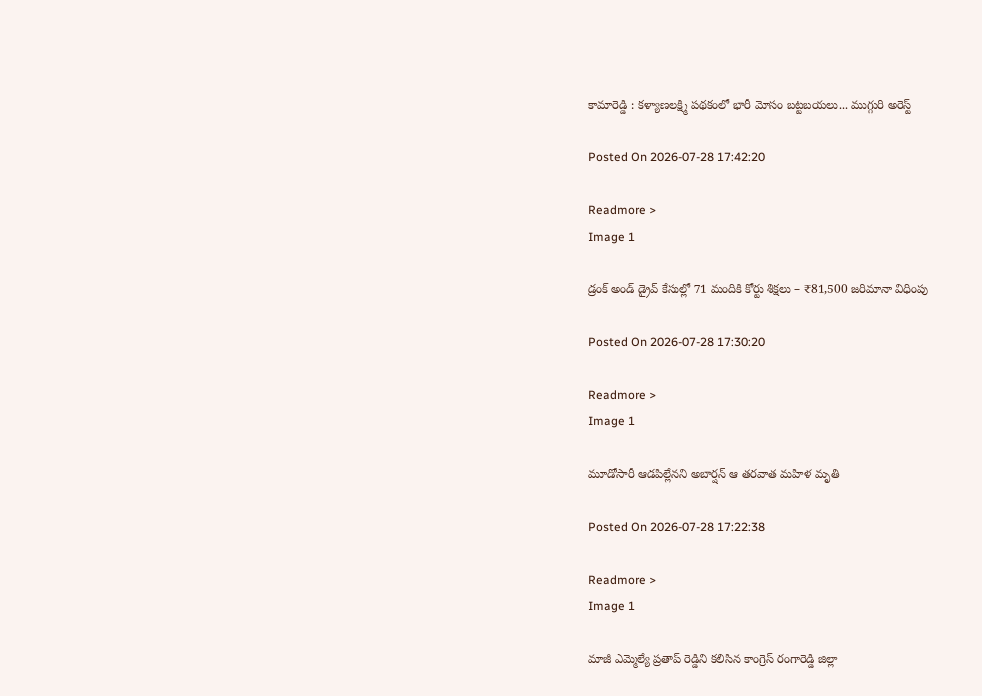కామారెడ్డి : కళ్యాణలక్ష్మి పథకంలో భారీ మోసం బట్టబయలు... ముగ్గురి అరెస్ట్

Posted On 2026-07-28 17:42:20

Readmore >
Image 1

డ్రంక్ అండ్ డ్రైవ్ కేసుల్లో 71 మందికి కోర్టు శిక్షలు – ₹81,500 జరిమానా విధింపు

Posted On 2026-07-28 17:30:20

Readmore >
Image 1

మూడోసారీ ఆడపిల్లేనని అబార్షన్ ఆ తరవాత మహిళ మృతి

Posted On 2026-07-28 17:22:38

Readmore >
Image 1

మాజీ ఎమ్మెల్యే ప్రతాప్ రెడ్డిని కలిసిన కాంగ్రెస్ రంగారెడ్డి జిల్లా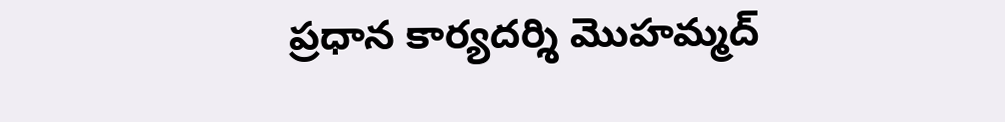ప్రధాన కార్యదర్శి మొహమ్మద్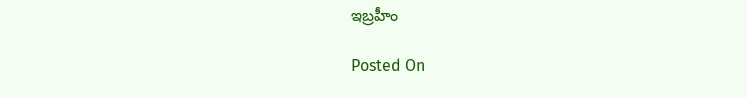ఇబ్రహీం

Posted On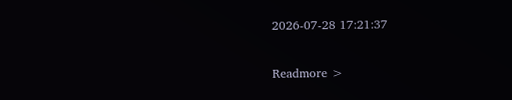2026-07-28 17:21:37

Readmore >